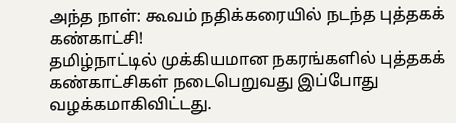அந்த நாள்: கூவம் நதிக்கரையில் நடந்த புத்தகக் கண்காட்சி!
தமிழ்நாட்டில் முக்கியமான நகரங்களில் புத்தகக் கண்காட்சிகள் நடைபெறுவது இப்போது வழக்கமாகிவிட்டது.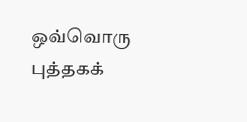ஒவ்வொரு புத்தகக்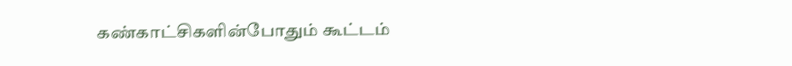கண்காட்சிகளின்போதும் கூட்டம்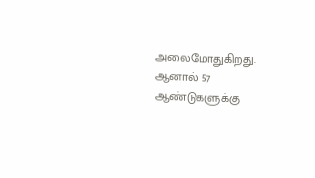அலைமோதுகிறது. ஆனால் 57 ஆண்டுகளுக்கு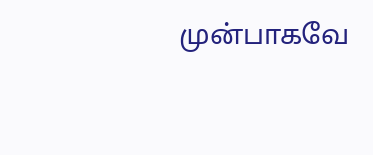முன்பாகவே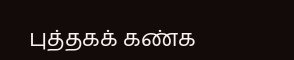புத்தகக் கண்க